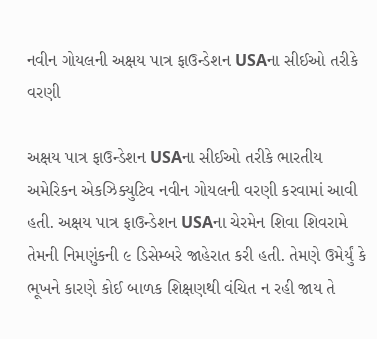નવીન ગોયલની અક્ષય પાત્ર ફાઉન્ડેશન USAના સીઈઓ તરીકે વરણી

અક્ષય પાત્ર ફાઉન્ડેશન USAના સીઈઓ તરીકે ભારતીય અમેરિકન એકઝિક્યુટિવ નવીન ગોયલની વરણી કરવામાં આવી હતી. અક્ષય પાત્ર ફાઉન્ડેશન USAના ચેરમેન શિવા શિવરામે તેમની નિમણુંકની ૯ ડિસેમ્બરે જાહેરાત કરી હતી. તેમણે ઉમેર્યું કે ભૂખને કારણે કોઈ બાળક શિક્ષણથી વંચિત ન રહી જાય તે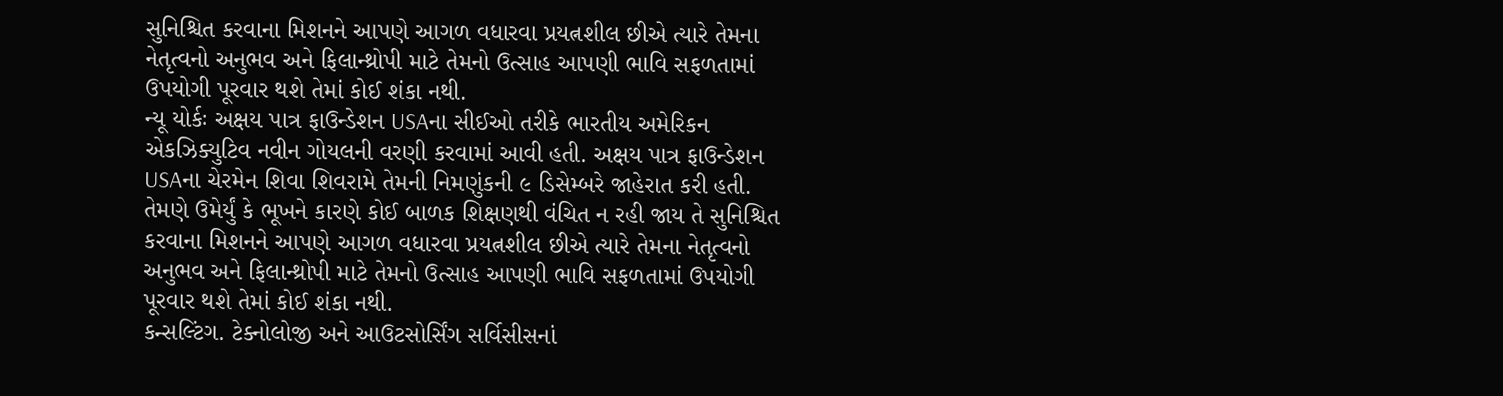સુનિશ્ચિત કરવાના મિશનને આપણે આગળ વધારવા પ્રયત્નશીલ છીએ ત્યારે તેમના નેતૃત્વનો અનુભવ અને ફિલાન્થ્રોપી માટે તેમનો ઉત્સાહ આપણી ભાવિ સફળતામાં ઉપયોગી પૂરવાર થશે તેમાં કોઈ શંકા નથી.
ન્યૂ યોર્કઃ અક્ષય પાત્ર ફાઉન્ડેશન USAના સીઈઓ તરીકે ભારતીય અમેરિકન એકઝિક્યુટિવ નવીન ગોયલની વરણી કરવામાં આવી હતી. અક્ષય પાત્ર ફાઉન્ડેશન USAના ચેરમેન શિવા શિવરામે તેમની નિમણુંકની ૯ ડિસેમ્બરે જાહેરાત કરી હતી. તેમણે ઉમેર્યું કે ભૂખને કારણે કોઈ બાળક શિક્ષણથી વંચિત ન રહી જાય તે સુનિશ્ચિત કરવાના મિશનને આપણે આગળ વધારવા પ્રયત્નશીલ છીએ ત્યારે તેમના નેતૃત્વનો અનુભવ અને ફિલાન્થ્રોપી માટે તેમનો ઉત્સાહ આપણી ભાવિ સફળતામાં ઉપયોગી પૂરવાર થશે તેમાં કોઈ શંકા નથી.
કન્સલ્ટિંગ. ટેક્નોલોજી અને આઉટસોર્સિંગ સર્વિસીસનાં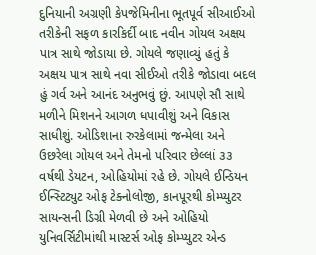દુનિયાની અગ્રણી કેપજેમિનીના ભૂતપૂર્વ સીઆઈઓ તરીકેની સફળ કારકિર્દી બાદ નવીન ગોયલ અક્ષય પાત્ર સાથે જોડાયા છે. ગોયલે જણાવ્યું હતું કે અક્ષય પાત્ર સાથે નવા સીઈઓ તરીકે જોડાવા બદલ હું ગર્વ અને આનંદ અનુભવું છું. આપણે સૌ સાથે મળીને મિશનને આગળ ધપાવીશું અને વિકાસ સાધીશું. ઓડિશાના રુરકેલામાં જન્મેલા અને ઉછરેલા ગોયલ અને તેમનો પરિવાર છેલ્લાં ૩૩ વર્ષથી ડેયટન, ઓહિયોમાં રહે છે. ગોયલે ઈન્ડિયન ઈન્સ્ટિટ્યુટ ઓફ ટેક્નોલોજી, કાનપૂરથી કોમ્પ્યુટર સાયન્સની ડિગ્રી મેળવી છે અને ઓહિયો યુનિવર્સિટીમાંથી માસ્ટર્સ ઓફ કોમ્પ્યુટર એન્ડ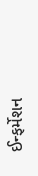ઈન્ફર્મેશન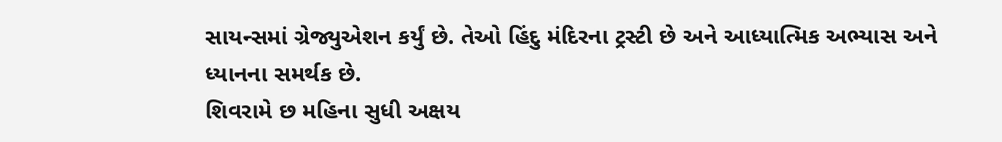સાયન્સમાં ગ્રેજ્યુએશન કર્યું છે. તેઓ હિંદુ મંદિરના ટ્રસ્ટી છે અને આધ્યાત્મિક અભ્યાસ અને ધ્યાનના સમર્થક છે.
શિવરામે છ મહિના સુધી અક્ષય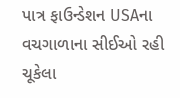પાત્ર ફાઉન્ડેશન USAના વચગાળાના સીઈઓ રહી ચૂકેલા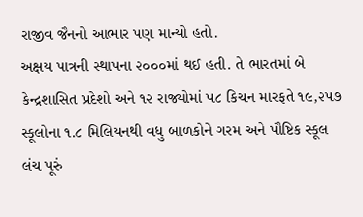રાજીવ જૈનનો આભાર પણ માન્યો હતો.
અક્ષય પાત્રની સ્થાપના ૨૦૦૦માં થઈ હતી. તે ભારતમાં બે કેન્દ્રશાસિત પ્રદેશો અને ૧૨ રાજ્યોમાં ૫૮ કિચન મારફતે ૧૯,૨૫૭ સ્કૂલોના ૧.૮ મિલિયનથી વધુ બાળકોને ગરમ અને પૌષ્ટિક સ્કૂલ લંચ પૂરું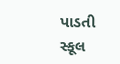પાડતી સ્કૂલ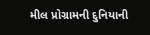મીલ પ્રોગ્રામની દુનિયાની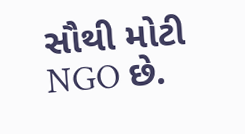સૌથી મોટી NGO છે.